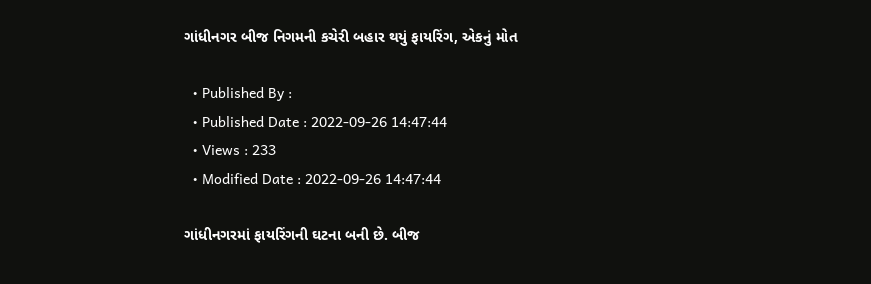ગાંધીનગર બીજ નિગમની કચેરી બહાર થયું ફાયરિંગ, એકનું મોત

  • Published By :
  • Published Date : 2022-09-26 14:47:44
  • Views : 233
  • Modified Date : 2022-09-26 14:47:44

ગાંધીનગરમાં ફાયરિંગની ઘટના બની છે. બીજ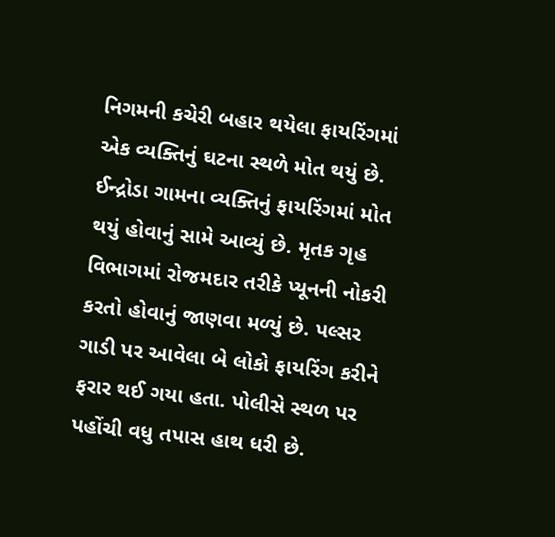નિગમની કચેરી બહાર થયેલા ફાયરિંગમાં એક વ્યક્તિનું ઘટના સ્થળે મોત થયું છે. ઈન્દ્રોડા ગામના વ્યક્તિનું ફાયરિંગમાં મોત થયું હોવાનું સામે આવ્યું છે. મૃતક ગૃહ વિભાગમાં રોજમદાર તરીકે પ્યૂનની નોકરી કરતો હોવાનું જાણવા મળ્યું છે. પલ્સર ગાડી પર આવેલા બે લોકો ફાયરિંગ કરીને ફરાર થઈ ગયા હતા. પોલીસે સ્થળ પર પહોંચી વધુ તપાસ હાથ ધરી છે.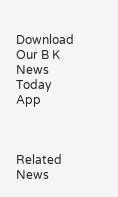Download Our B K News Today App



Related News